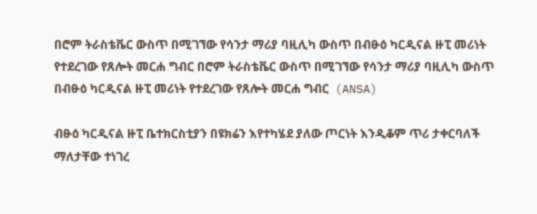በሮም ትራስቴቬር ውስጥ በሚገኘው የሳንታ ማሪያ ባዚሊካ ውስጥ በብፁዕ ካርዲናል ዙፒ መሪነት የተደረገው የጸሎት መርሐ ግብር በሮም ትራስቴቬር ውስጥ በሚገኘው የሳንታ ማሪያ ባዚሊካ ውስጥ በብፁዕ ካርዲናል ዙፒ መሪነት የተደረገው የጸሎት መርሐ ግብር  (ANSA)

ብፁዕ ካርዲናል ዙፒ ቤተክርስቲያን በዩክሬን እየተካሄደ ያለው ጦርነት እንዲቆም ጥሪ ታቀርባለች ማለታቸው ተነገረ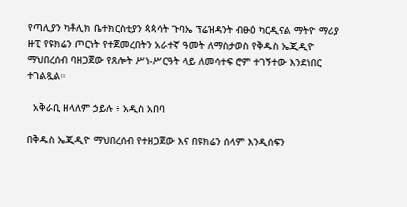የጣሊያን ካቶሊክ ቤተክርስቲያን ጳጳሳት ጉባኤ ፕሬዝዳንት ብፁዕ ካርዲናል ማትዮ ማሪያ ዙፒ የዩክሬን ጦርነት የተጀመረበትን አራተኛ ዓመት ለማስታወስ የቅዱስ ኤጂዲዮ ማህበረሰብ ባዘጋጀው የጸሎት ሥነ-ሥርዓት ላይ ለመሳተፍ ሮም ተገኝተው እንደነበር ተገልጿል።

  አቅራቢ ዘላለም ኃይሉ ፥ አዲስ አበባ

በቅዱስ ኤጂዲዮ ማህበረሰብ የተዘጋጀው እና በዩክሬን ሰላም እንዲሰፍን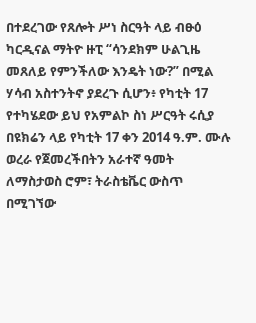በተደረገው የጸሎት ሥነ ስርዓት ላይ ብፁዕ ካርዲናል ማትዮ ዙፒ “ሳንደክም ሁልጊዜ መጸለይ የምንችለው እንዴት ነው?” በሚል ሃሳብ አስተንትኖ ያደረጉ ሲሆን፥ የካቲት 17 የተካሄደው ይህ የአምልኮ ስነ ሥርዓት ሩሲያ በዩክሬን ላይ የካቲት 17 ቀን 2014 ዓ.ም. ሙሉ ወረራ የጀመረችበትን አራተኛ ዓመት ለማስታወስ ሮም፣ ትራስቴቬር ውስጥ በሚገኘው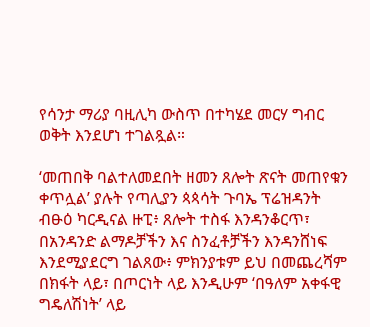የሳንታ ማሪያ ባዚሊካ ውስጥ በተካሄደ መርሃ ግብር ወቅት እንደሆነ ተገልጿል።

‘መጠበቅ ባልተለመደበት ዘመን ጸሎት ጽናት መጠየቁን ቀጥሏል’ ያሉት የጣሊያን ጳጳሳት ጉባኤ ፕሬዝዳንት ብፁዕ ካርዲናል ዙፒ፥ ጸሎት ተስፋ እንዳንቆርጥ፣ በአንዳንድ ልማዶቻችን እና ስንፈቶቻችን እንዳንሸነፍ እንደሚያደርግ ገልጸው፥ ምክንያቱም ይህ በመጨረሻም በክፋት ላይ፣ በጦርነት ላይ እንዲሁም ‘በዓለም አቀፋዊ ግዴለሽነት’ ላይ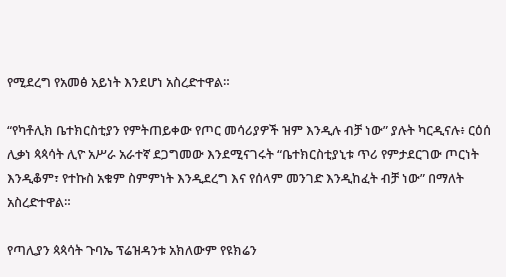የሚደረግ የአመፅ አይነት እንደሆነ አስረድተዋል።

“የካቶሊክ ቤተክርስቲያን የምትጠይቀው የጦር መሳሪያዎች ዝም እንዲሉ ብቻ ነው” ያሉት ካርዲናሉ፥ ርዕሰ ሊቃነ ጳጳሳት ሊዮ አሥራ አራተኛ ደጋግመው እንደሚናገሩት “ቤተክርስቲያኒቱ ጥሪ የምታደርገው ጦርነት እንዲቆም፣ የተኩስ አቁም ስምምነት እንዲደረግ እና የሰላም መንገድ እንዲከፈት ብቻ ነው” በማለት አስረድተዋል።

የጣሊያን ጳጳሳት ጉባኤ ፕሬዝዳንቱ አክለውም የዩክሬን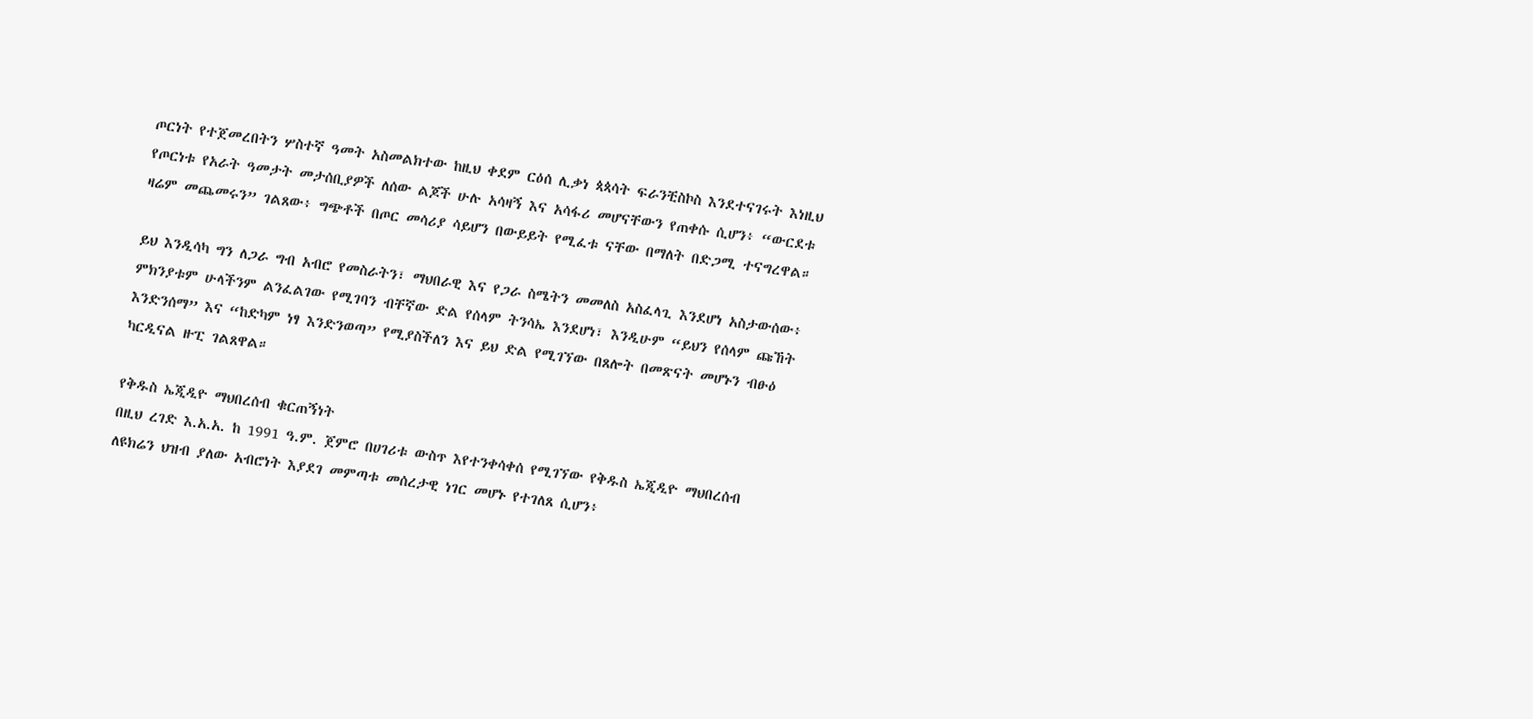ጦርነት የተጀመረበትን ሦስተኛ ዓመት አስመልክተው ከዚህ ቀደም ርዕሰ ሊቃነ ጳጳሳት ፍራንቺስኮስ እንደተናገሩት እነዚህ የጦርነቱ የአራት ዓመታት መታሰቢያዎች ለሰው ልጆች ሁሉ አሳዛኝ እና አሳፋሪ መሆናቸውን የጠቀሱ ሲሆን፥ “ውርደቱ ዛሬም መጨመሩን” ገልጸው፥ ግጭቶች በጦር መሳሪያ ሳይሆን በውይይት የሚፈቱ ናቸው በማለት በድጋሚ ተናግረዋል።

ይህ እንዲሳካ ግን ለጋራ ግብ አብሮ የመስራትን፣ ማህበራዊ እና የጋራ ስሜትን መመለስ አስፈላጊ እንደሆነ አስታውሰው፥ ምክንያቱም ሁላችንም ልንፈልገው የሚገባን ብቸኛው ድል የሰላም ትንሳኤ እንደሆነ፣ እንዲሁም “ይህን የሰላም ጩኸት እንድንሰማ” እና “ከድካም ነፃ እንድንወጣ” የሚያስችለን እና ይህ ድል የሚገኘው በጸሎት በመጽናት መሆኑን ብፁዕ ካርዲናል ዙፒ ገልጸዋል።

የቅዱስ ኤጂዲዮ ማህበረሰብ ቁርጠኝነት
በዚህ ረገድ እ.አ.አ. ከ 1991 ዓ.ም. ጀምሮ በሀገሪቱ ውስጥ እየተንቀሳቀሰ የሚገኘው የቅዱስ ኤጂዲዮ ማህበረሰብ ለዩክሬን ህዝብ ያለው አብሮነት እያደገ መምጣቱ መሰረታዊ ነገር መሆኑ የተገለጸ ሲሆን፥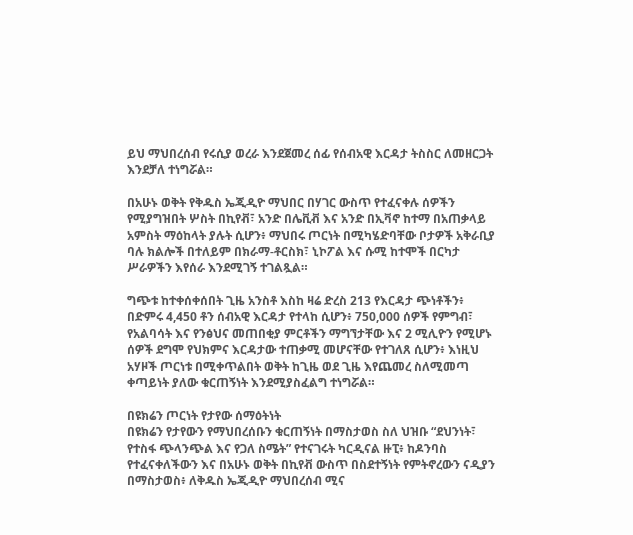ይህ ማህበረሰብ የሩሲያ ወረራ እንደጀመረ ሰፊ የሰብአዊ እርዳታ ትስስር ለመዘርጋት እንደቻለ ተነግሯል።

በአሁኑ ወቅት የቅዱስ ኤጂዲዮ ማህበር በሃገር ውስጥ የተፈናቀሉ ሰዎችን የሚያግዝበት ሦስት በኪየቭ፣ አንድ በሌቪቭ እና አንድ በኢቫኖ ከተማ በአጠቃላይ አምስት ማዕከላት ያሉት ሲሆን፥ ማህበሩ ጦርነት በሚካሄድባቸው ቦታዎች አቅራቢያ ባሉ ክልሎች በተለይም በክራማ-ቶርስክ፣ ኒኮፖል እና ሱሚ ከተሞች በርካታ ሥራዎችን እየሰራ እንደሚገኝ ተገልጿል።

ግጭቱ ከተቀሰቀሰበት ጊዜ አንስቶ እስከ ዛሬ ድረስ 213 የእርዳታ ጭነቶችን፥ በድምሩ 4,450 ቶን ሰብአዊ እርዳታ የተላከ ሲሆን፥ 750,000 ሰዎች የምግብ፣ የአልባሳት እና የንፅህና መጠበቂያ ምርቶችን ማግኘታቸው እና 2 ሚሊዮን የሚሆኑ ሰዎች ደግሞ የህክምና እርዳታው ተጠቃሚ መሆናቸው የተገለጸ ሲሆን፥ እነዚህ አሃዞች ጦርነቱ በሚቀጥልበት ወቅት ከጊዜ ወደ ጊዜ እየጨመረ ስለሚመጣ ቀጣይነት ያለው ቁርጠኝነት እንደሚያስፈልግ ተነግሯል።

በዩክሬን ጦርነት የታየው ሰማዕትነት
በዩክሬን የታየውን የማህበረሰቡን ቁርጠኝነት በማስታወስ ስለ ህዝቡ “ደህንነት፣ የተስፋ ጭላንጭል እና የጋለ ስሜት” የተናገሩት ካርዲናል ዙፒ፥ ከዶንባስ የተፈናቀለችውን እና በአሁኑ ወቅት በኪየቭ ውስጥ በስደተኝነት የምትኖረውን ናዲያን በማስታወስ፥ ለቅዱስ ኤጂዲዮ ማህበረሰብ ሚና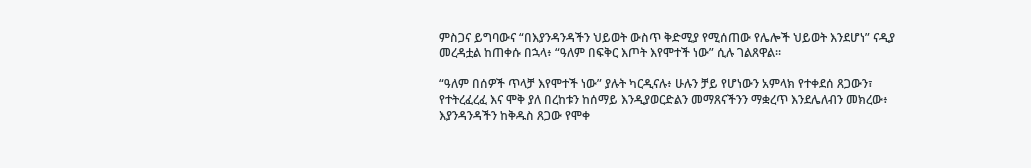ምስጋና ይግባውና “በእያንዳንዳችን ህይወት ውስጥ ቅድሚያ የሚሰጠው የሌሎች ህይወት እንደሆነ” ናዲያ መረዳቷል ከጠቀሱ በኋላ፥ “ዓለም በፍቅር እጦት እየሞተች ነው” ሲሉ ገልጸዋል።

“ዓለም በሰዎች ጥላቻ እየሞተች ነው” ያሉት ካርዲናሉ፥ ሁሉን ቻይ የሆነውን አምላክ የተቀደሰ ጸጋውን፣ የተትረፈረፈ እና ሞቅ ያለ በረከቱን ከሰማይ እንዲያወርድልን መማጸናችንን ማቋረጥ እንደሌለብን መክረው፥ እያንዳንዳችን ከቅዱስ ጸጋው የሞቀ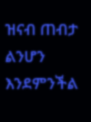ዝናብ ጠብታ ልንሆን እንደምንችል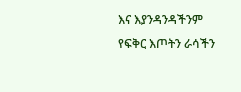እና እያንዳንዳችንም የፍቅር እጦትን ራሳችን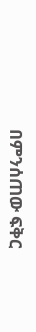በምንሰጠው ፍቅር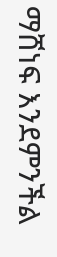ማሸነፍ እንደምንችል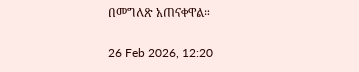በመግለጽ አጠናቀዋል።

26 Feb 2026, 12:20